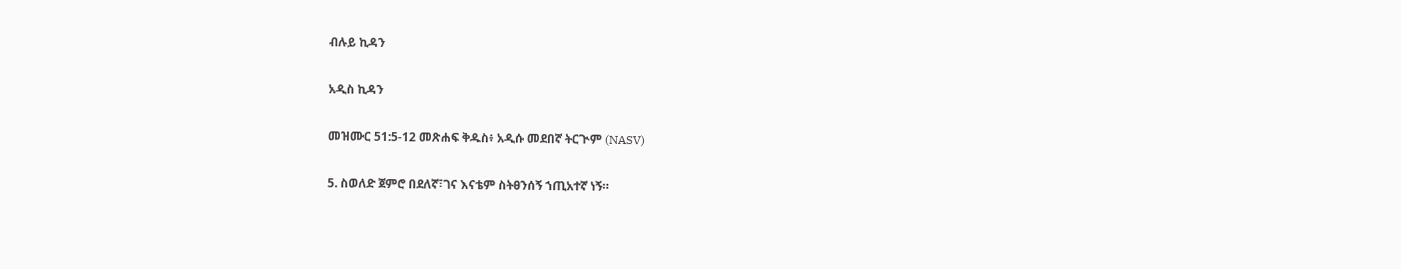ብሉይ ኪዳን

አዲስ ኪዳን

መዝሙር 51:5-12 መጽሐፍ ቅዱስ፥ አዲሱ መደበኛ ትርጒም (NASV)

5. ስወለድ ጀምሮ በደለኛ፣ገና እናቴም ስትፀንሰኝ ኀጢአተኛ ነኝ።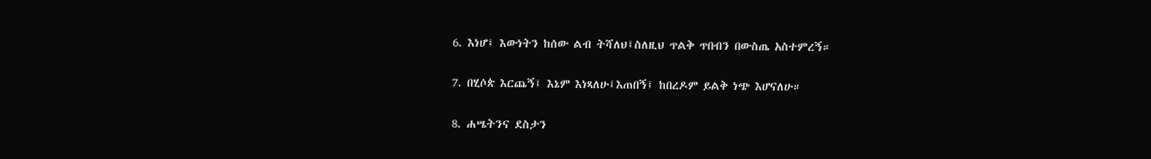6. እነሆ፤ እውነትን ከሰው ልብ ትሻለህ፤ስለዚህ ጥልቅ ጥበብን በውስጤ አስተምረኝ።

7. በሂሶጵ እርጨኝ፤ እኔም እነጻለሁ፤እጠበኝ፤ ከበረዶም ይልቅ ነጭ እሆናለሁ።

8. ሐሤትንና ደስታን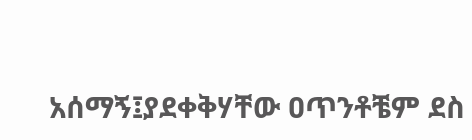አሰማኝ፤ያደቀቅሃቸው ዐጥንቶቼም ደስ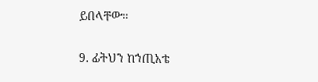ይበላቸው።

9. ፊትህን ከኀጢአቴ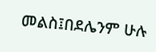መልስ፤በደሌንም ሁሉ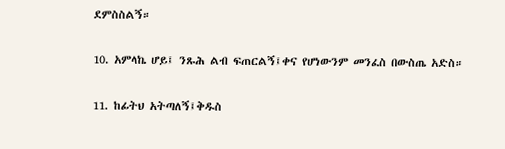ደምስስልኝ።

10. አምላኬ ሆይ፤ ንጹሕ ልብ ፍጠርልኝ፤ቀና የሆነውንም መንፈስ በውስጤ አድስ።

11. ከፊትህ አትጣለኝ፤ቅዱስ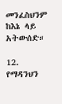መንፈስህንም ከእኔ ላይ አትውሰድ።

12. የማዳንህን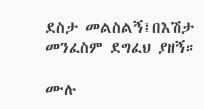ደስታ መልስልኝ፤በእሽታ መንፈስም ደግፈህ ያዘኝ።

ሙሉ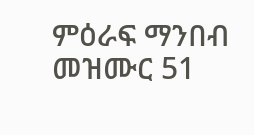ምዕራፍ ማንበብ መዝሙር 51